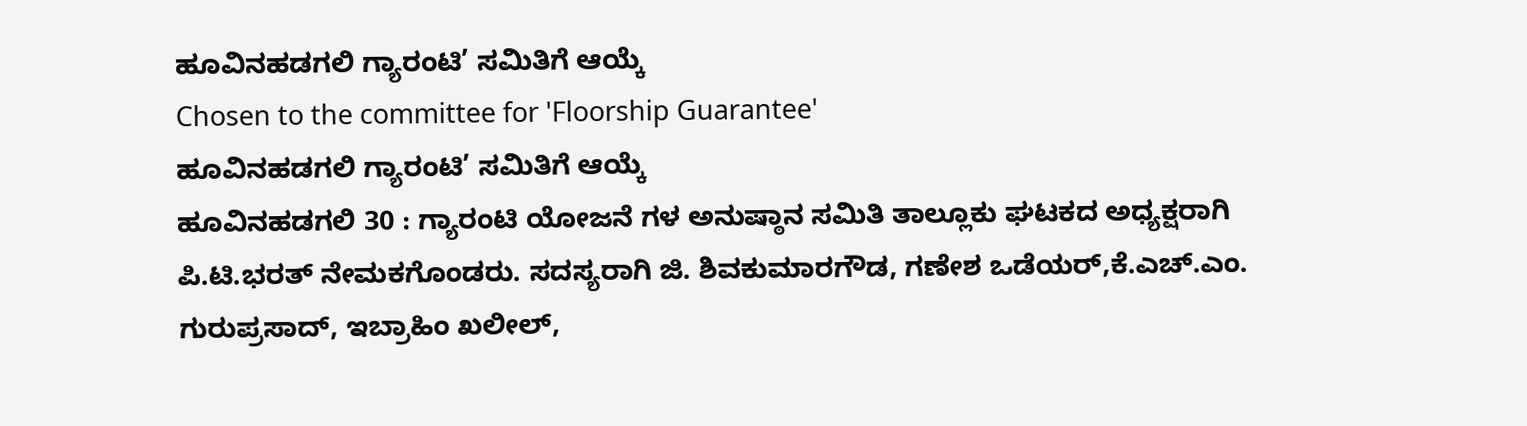ಹೂವಿನಹಡಗಲಿ ಗ್ಯಾರಂಟಿ’ ಸಮಿತಿಗೆ ಆಯ್ಕೆ
Chosen to the committee for 'Floorship Guarantee'
ಹೂವಿನಹಡಗಲಿ ಗ್ಯಾರಂಟಿ’ ಸಮಿತಿಗೆ ಆಯ್ಕೆ
ಹೂವಿನಹಡಗಲಿ 30 : ಗ್ಯಾರಂಟಿ ಯೋಜನೆ ಗಳ ಅನುಷ್ಠಾನ ಸಮಿತಿ ತಾಲ್ಲೂಕು ಘಟಕದ ಅಧ್ಯಕ್ಷರಾಗಿ ಪಿ.ಟಿ.ಭರತ್ ನೇಮಕಗೊಂಡರು. ಸದಸ್ಯರಾಗಿ ಜಿ. ಶಿವಕುಮಾರಗೌಡ, ಗಣೇಶ ಒಡೆಯರ್,ಕೆ.ಎಚ್.ಎಂ. ಗುರುಪ್ರಸಾದ್, ಇಬ್ರಾಹಿಂ ಖಲೀಲ್,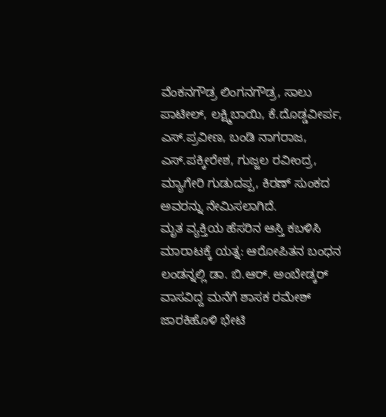ವೆಂಕನಗೌಡ್ರ ಲಿಂಗನಗೌಡ್ರ, ಸಾಲು ಪಾಟೀಲ್, ಲಕ್ಷ್ಮಿಬಾಯಿ, ಕೆ.ದೊಡ್ಡವೀರ್ಪ, ಎಸ್.ಪ್ರವೀಣ, ಬಂಡಿ ನಾಗರಾಜ, ಎಸ್.ಪಕ್ಕೀರೇಶ, ಗುಜ್ಜಲ ರವೀಂದ್ರ, ಮ್ಯಾಗೇರಿ ಗುಡುದಪ್ಪ, ಕಿರಣ್ ಸುಂಕದ ಅವರನ್ನು ನೇಮಿಸಲಾಗಿದೆ.
ಮೃತ ವ್ಯಕ್ತಿಯ ಹೆಸರಿನ ಆಸ್ತಿ ಕಬಳಿಸಿ ಮಾರಾಟಕ್ಕೆ ಯತ್ನ: ಆರೋಪಿತನ ಬಂಧನ
ಲಂಡನ್ನಲ್ಲಿ ಡಾ. ಬಿ.ಆರ್. ಅಂಬೇಡ್ಕರ್ ವಾಸವಿದ್ದ ಮನೆಗೆ ಶಾಸಕ ರಮೇಶ್ ಜಾರಕಿಹೊಳಿ ಭೇಟಿ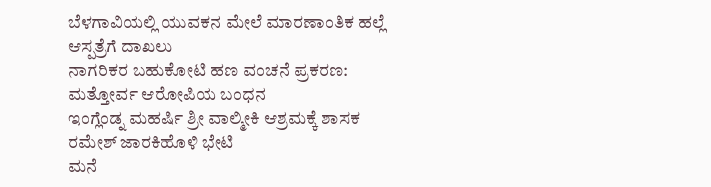ಬೆಳಗಾವಿಯಲ್ಲಿ ಯುವಕನ ಮೇಲೆ ಮಾರಣಾಂತಿಕ ಹಲ್ಲೆ ಆಸ್ಪತ್ರೆಗೆ ದಾಖಲು
ನಾಗರಿಕರ ಬಹುಕೋಟಿ ಹಣ ವಂಚನೆ ಪ್ರಕರಣ: ಮತ್ತೋರ್ವ ಆರೋಪಿಯ ಬಂಧನ
ಇಂಗ್ಲೆಂಡ್ನ ಮಹರ್ಷಿ ಶ್ರೀ ವಾಲ್ಮೀಕಿ ಆಶ್ರಮಕ್ಕೆ ಶಾಸಕ ರಮೇಶ್ ಜಾರಕಿಹೊಳಿ ಭೇಟಿ
ಮನೆ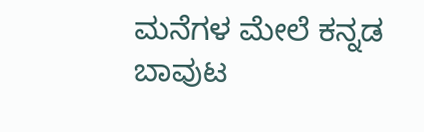ಮನೆಗಳ ಮೇಲೆ ಕನ್ನಡ ಬಾವುಟ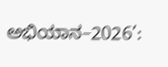ಅಭಿಯಾನ–2026’: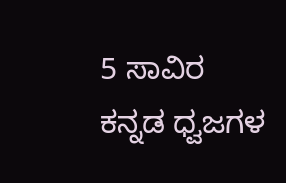5 ಸಾವಿರ ಕನ್ನಡ ಧ್ವಜಗಳ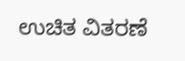ಉಚಿತ ವಿತರಣೆ